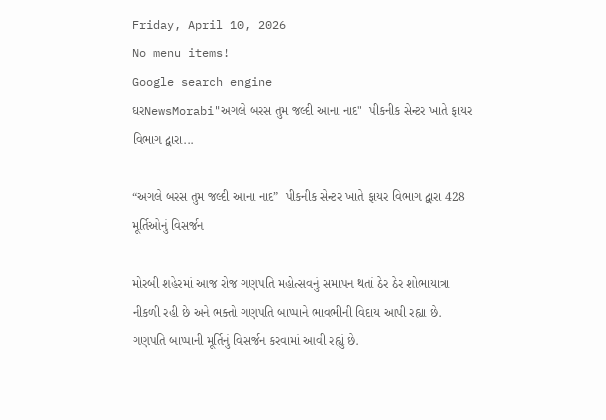Friday, April 10, 2026
No menu items!
Google search engine
ઘરNewsMorabi"અગલે બરસ તુમ જલ્દી આના નાદ"  પીકનીક સેન્ટર ખાતે ફાયર વિભાગ દ્વારા...

“અગલે બરસ તુમ જલ્દી આના નાદ”  પીકનીક સેન્ટર ખાતે ફાયર વિભાગ દ્વારા 428 મૂર્તિઓનું વિસર્જન

મોરબી શહેરમાં આજ રોજ ગણપતિ મહોત્સવનું સમાપન થતાં ઠેર ઠેર શોભાયાત્રા નીકળી રહી છે અને ભક્તો ગણપતિ બાપ્પાને ભાવભીની વિદાય આપી રહ્યા છે. ગણપતિ બાપ્પાની મૂર્તિનું વિસર્જન કરવામાં આવી રહ્યું છે.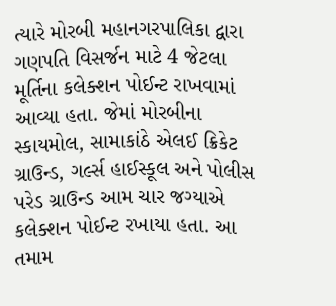ત્યારે મોરબી મહાનગરપાલિકા દ્વારા ગણપતિ વિસર્જન માટે 4 જેટલા મૂર્તિના કલેક્શન પોઈન્ટ રાખવામાં આવ્યા હતા. જેમાં મોરબીના સ્કાયમોલ, સામાકાંઠે એલઈ ક્રિકેટ ગ્રાઉન્ડ, ગર્લ્સ હાઈસ્કૂલ અને પોલીસ પરેડ ગ્રાઉન્ડ આમ ચાર જગ્યાએ કલેક્શન પોઈન્ટ રખાયા હતા. આ તમામ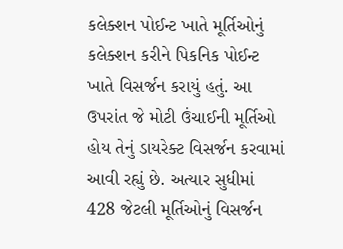કલેક્શન પોઈન્ટ ખાતે મૂર્તિઓનું કલેક્શન કરીને પિકનિક પોઈન્ટ ખાતે વિસર્જન કરાયું હતું. આ ઉપરાંત જે મોટી ઉંચાઈની મૂર્તિઓ હોય તેનું ડાયરેક્ટ વિસર્જન કરવામાં આવી રહ્યું છે. અત્યાર સુધીમાં 428 જેટલી મૂર્તિઓનું વિસર્જન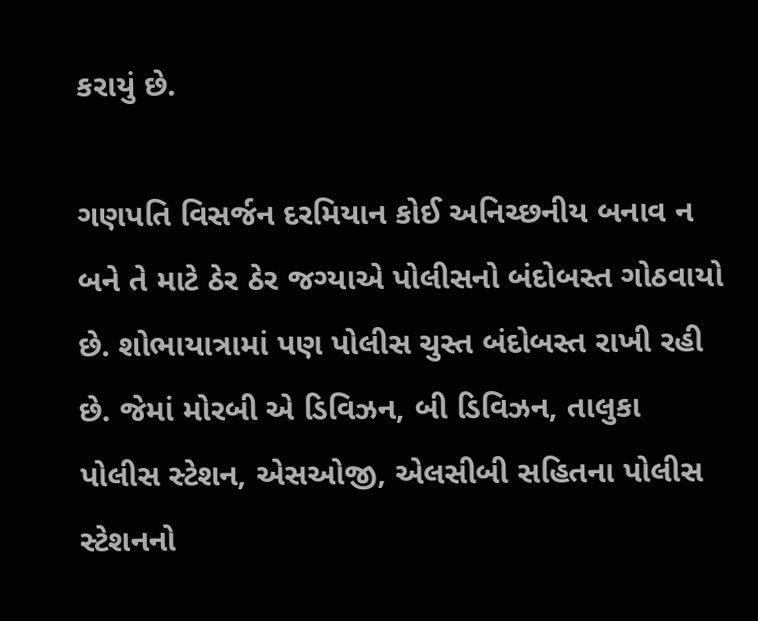કરાયું છે.

ગણપતિ વિસર્જન દરમિયાન કોઈ અનિચ્છનીય બનાવ ન બને તે માટે ઠેર ઠેર જગ્યાએ પોલીસનો બંદોબસ્ત ગોઠવાયો છે. શોભાયાત્રામાં પણ પોલીસ ચુસ્ત બંદોબસ્ત રાખી રહી છે. જેમાં મોરબી એ ડિવિઝન, બી ડિવિઝન, તાલુકા પોલીસ સ્ટેશન, એસઓજી, એલસીબી સહિતના પોલીસ સ્ટેશનનો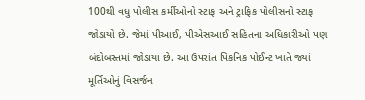100થી વધુ પોલીસ કર્મીઓનો સ્ટાફ અને ટ્રાફિક પોલીસનો સ્ટાફ જોડાયો છે. જેમાં પીઆઈ, પીએસઆઈ સહિતના અધિકારીઓ પણ બંદોબસ્તમાં જોડાયા છે. આ ઉપરાંત પિકનિક પોઈન્ટ ખાતે જ્યાં મૂર્તિઓનું વિસર્જન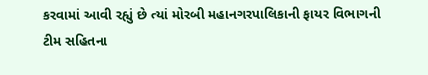કરવામાં આવી રહ્યું છે ત્યાં મોરબી મહાનગરપાલિકાની ફાયર વિભાગની ટીમ સહિતના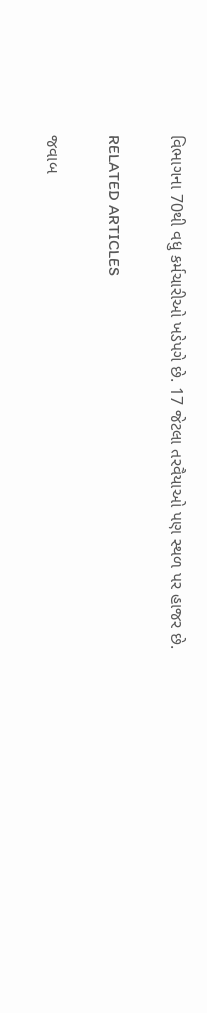વિભાગના 70થી વધુ કર્મચારીઓ ખડેપગે છે. 17 જેટલા તરવૈયાઓ પણ સ્થળ પર હાજર છે.

RELATED ARTICLES

જવાબ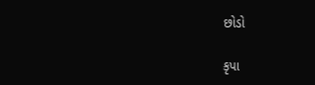છોડો

કૃપા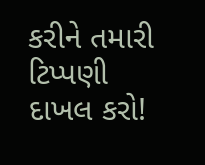કરીને તમારી ટિપ્પણી દાખલ કરો!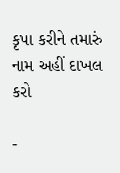કૃપા કરીને તમારું નામ અહીં દાખલ કરો

-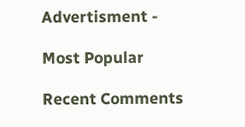Advertisment -

Most Popular

Recent Comments